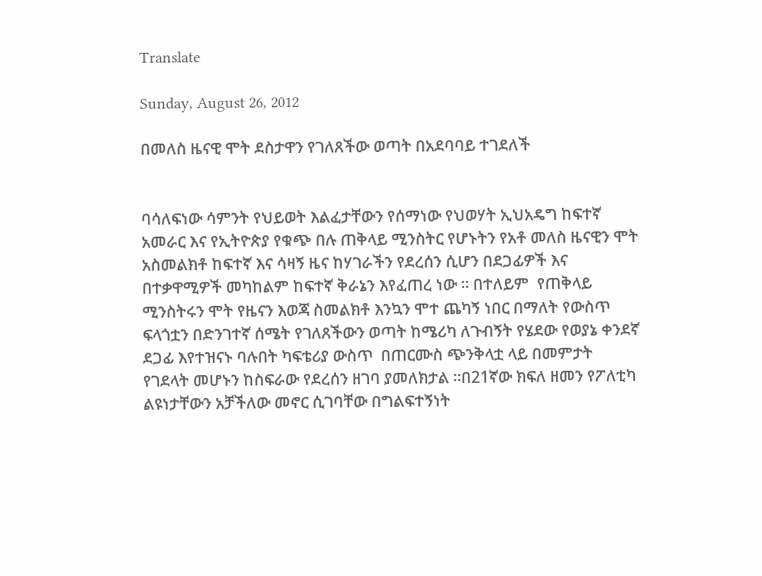Translate

Sunday, August 26, 2012

በመለስ ዜናዊ ሞት ደስታዋን የገለጸችው ወጣት በአደባባይ ተገደለች


ባሳለፍነው ሳምንት የህይወት እልፈታቸውን የሰማነው የህወሃት ኢህአዴግ ከፍተኛ አመራር እና የኢትዮጵያ የቁጭ በሉ ጠቅላይ ሚንስትር የሆኑትን የአቶ መለስ ዜናዊን ሞት አስመልክቶ ከፍተኛ እና ሳዛኝ ዜና ከሃገራችን የደረሰን ሲሆን በደጋፊዎች እና በተቃዋሚዎች መካከልም ከፍተኛ ቅራኔን እየፈጠረ ነው ። በተለይም  የጠቅላይ ሚንስትሩን ሞት የዜናን እወጃ ስመልክቶ እንኳን ሞተ ጨካኝ ነበር በማለት የውስጥ ፍላጎቷን በድንገተኛ ሰሜት የገለጸችውን ወጣት ከሜሪካ ለጉብኝት የሄደው የወያኔ ቀንደኛ ደጋፊ እየተዝናኑ ባሉበት ካፍቴሪያ ውስጥ  በጠርሙስ ጭንቅላቷ ላይ በመምታት የገደላት መሆኑን ከስፍራው የደረሰን ዘገባ ያመለክታል ።በ21ኛው ክፍለ ዘመን የፖለቲካ ልዩነታቸውን አቻችለው መኖር ሲገባቸው በግልፍተኝነት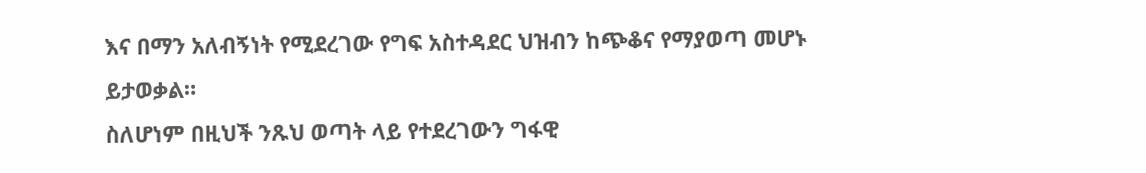እና በማን አለብኝነት የሚደረገው የግፍ አስተዳደር ህዝብን ከጭቆና የማያወጣ መሆኑ ይታወቃል።
ስለሆነም በዚህች ንጹህ ወጣት ላይ የተደረገውን ግፋዊ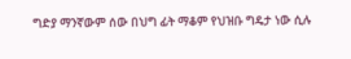ግድያ ማንኛውም ሰው በህግ ፊት ማቆም የህዝቡ ግዴታ ነው ሲሉ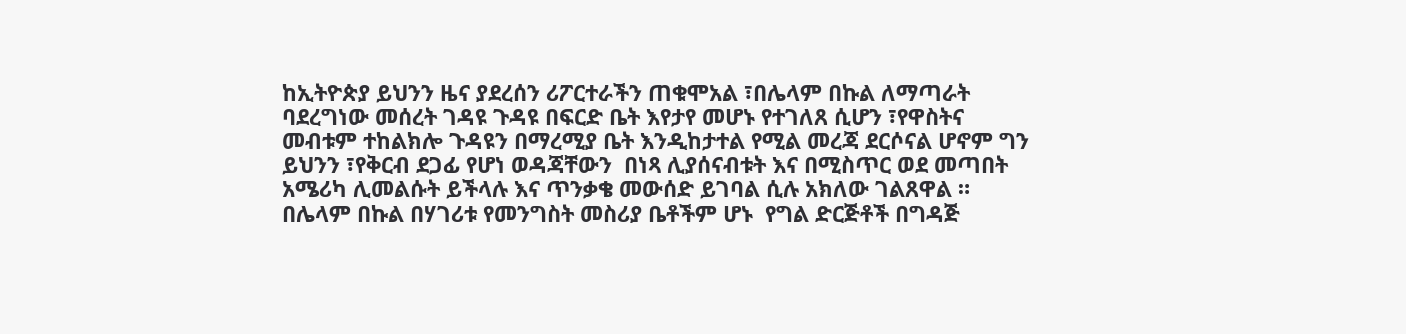ከኢትዮጵያ ይህንን ዜና ያደረሰን ሪፖርተራችን ጠቁሞአል ፣በሌላም በኩል ለማጣራት ባደረግነው መሰረት ገዳዩ ጉዳዩ በፍርድ ቤት እየታየ መሆኑ የተገለጸ ሲሆን ፣የዋስትና መብቱም ተከልክሎ ጉዳዩን በማረሚያ ቤት እንዲከታተል የሚል መረጃ ደርሶናል ሆኖም ግን ይህንን ፣የቅርብ ደጋፊ የሆነ ወዳጃቸውን  በነጻ ሊያሰናብቱት እና በሚስጥር ወደ መጣበት አሜሪካ ሊመልሱት ይችላሉ እና ጥንቃቄ መውሰድ ይገባል ሲሉ አክለው ገልጸዋል ። በሌላም በኩል በሃገሪቱ የመንግስት መስሪያ ቤቶችም ሆኑ  የግል ድርጅቶች በግዳጅ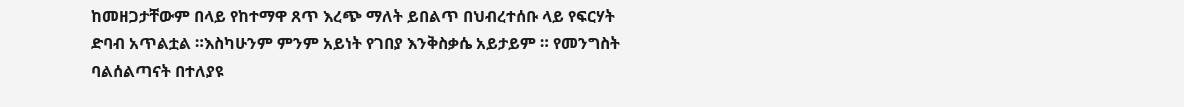ከመዘጋታቸውም በላይ የከተማዋ ጸጥ እረጭ ማለት ይበልጥ በህብረተሰቡ ላይ የፍርሃት ድባብ አጥልቷል ።እስካሁንም ምንም አይነት የገበያ እንቅስቃሴ አይታይም ። የመንግስት ባልሰልጣናት በተለያዩ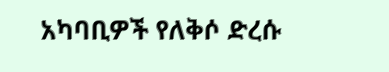አካባቢዎች የለቅሶ ድረሱ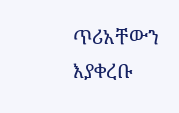ጥሪአቸውን እያቀረቡ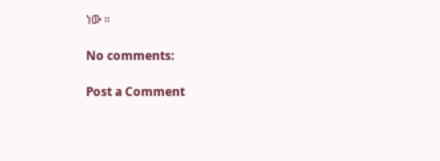ነው ።

No comments:

Post a Comment